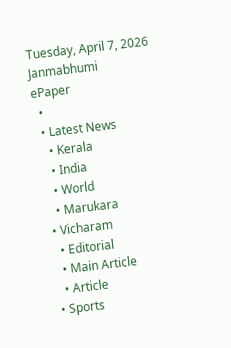Tuesday, April 7, 2026
Janmabhumi
ePaper
  •
  • Latest News
    • Kerala
    • India
    • World
    • Marukara
  • Vicharam
    • Editorial
    • Main Article
    • Article
  • Sports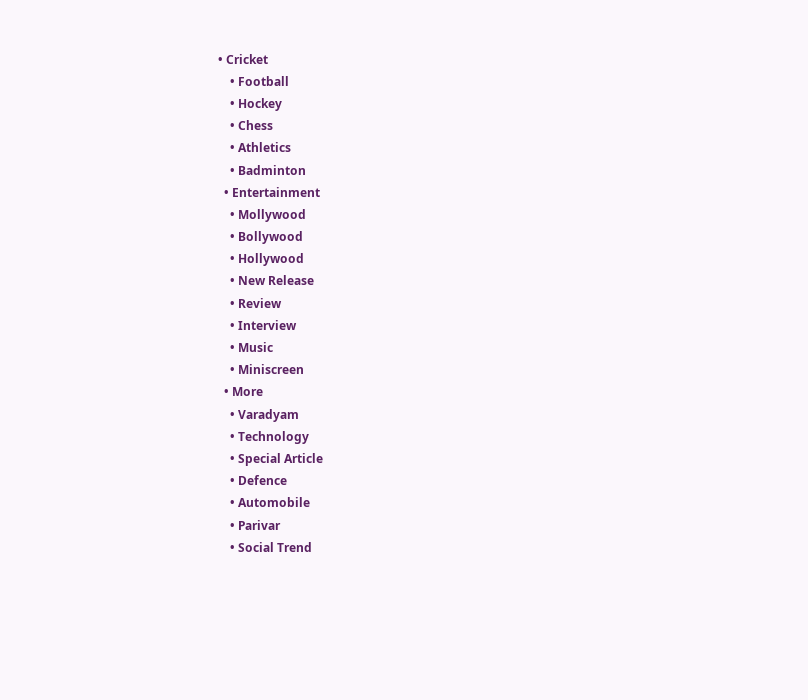• Cricket
    • Football
    • Hockey
    • Chess
    • Athletics
    • Badminton
  • Entertainment
    • Mollywood
    • Bollywood
    • Hollywood
    • New Release
    • Review
    • Interview
    • Music
    • Miniscreen
  • More
    • Varadyam
    • Technology
    • Special Article
    • Defence
    • Automobile
    • Parivar
    • Social Trend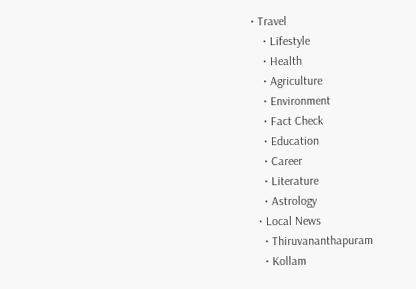• Travel
    • Lifestyle
    • Health
    • Agriculture
    • Environment
    • Fact Check
    • Education
    • Career
    • Literature
    • Astrology
  • Local News
    • Thiruvananthapuram
    • Kollam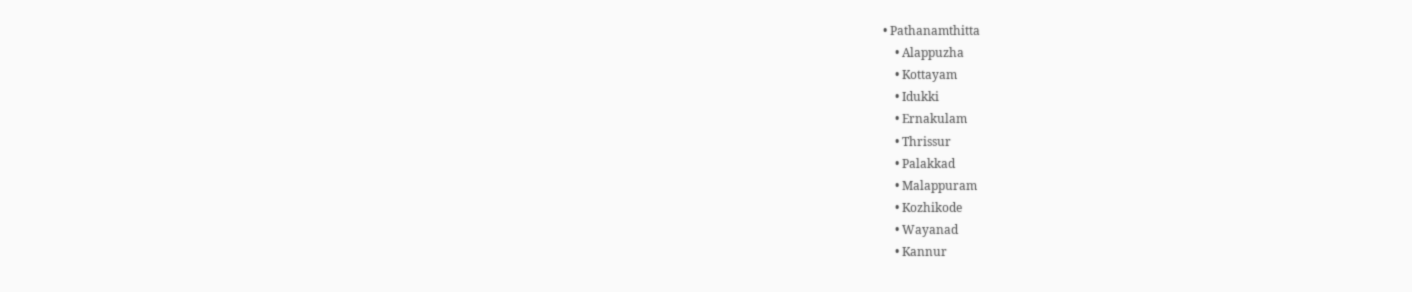• Pathanamthitta
    • Alappuzha
    • Kottayam
    • Idukki
    • Ernakulam
    • Thrissur
    • Palakkad
    • Malappuram
    • Kozhikode
    • Wayanad
    • Kannur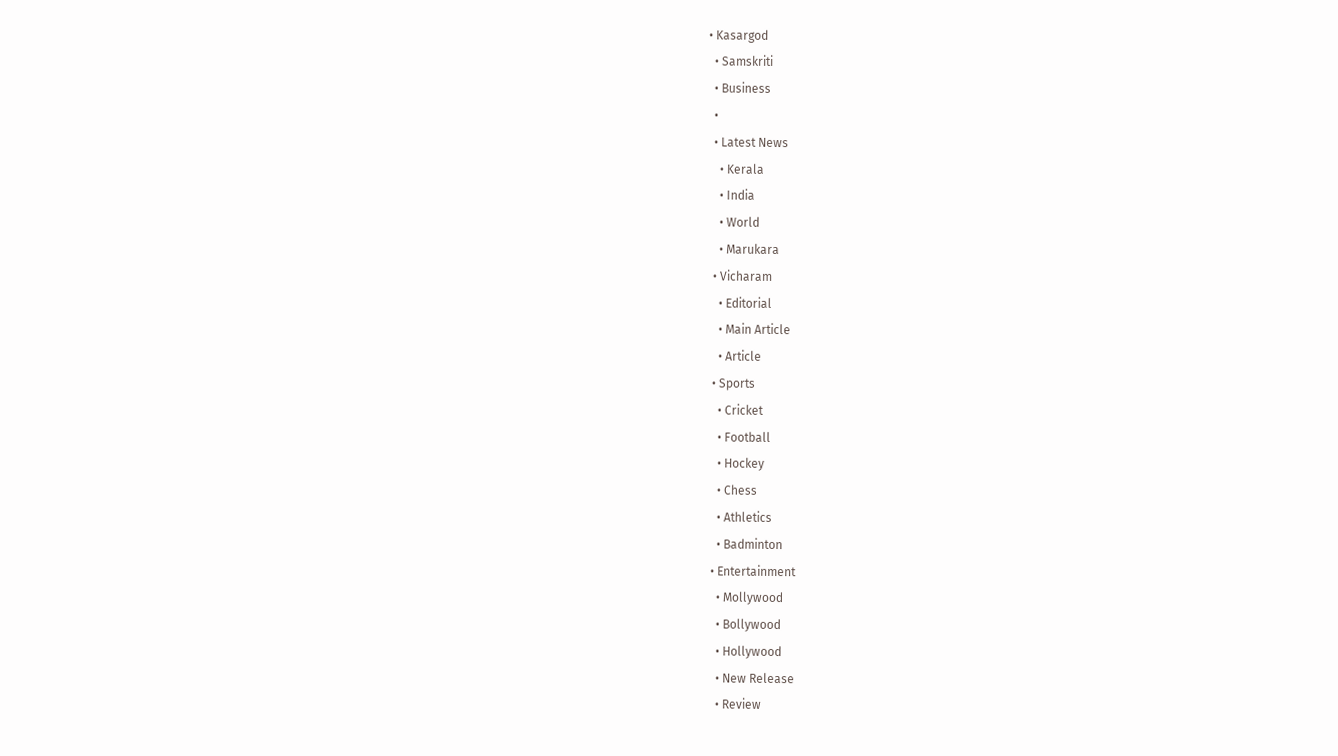• Kasargod
  • Samskriti
  • Business
  •
  • Latest News
    • Kerala
    • India
    • World
    • Marukara
  • Vicharam
    • Editorial
    • Main Article
    • Article
  • Sports
    • Cricket
    • Football
    • Hockey
    • Chess
    • Athletics
    • Badminton
  • Entertainment
    • Mollywood
    • Bollywood
    • Hollywood
    • New Release
    • Review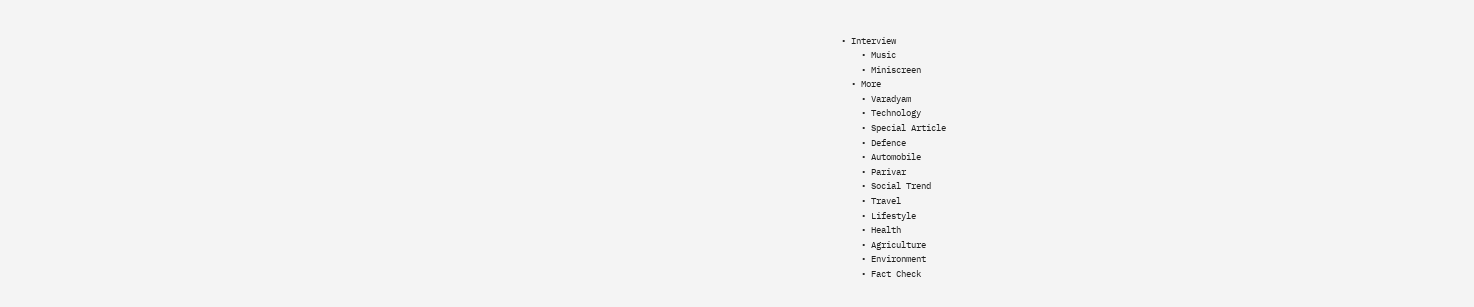• Interview
    • Music
    • Miniscreen
  • More
    • Varadyam
    • Technology
    • Special Article
    • Defence
    • Automobile
    • Parivar
    • Social Trend
    • Travel
    • Lifestyle
    • Health
    • Agriculture
    • Environment
    • Fact Check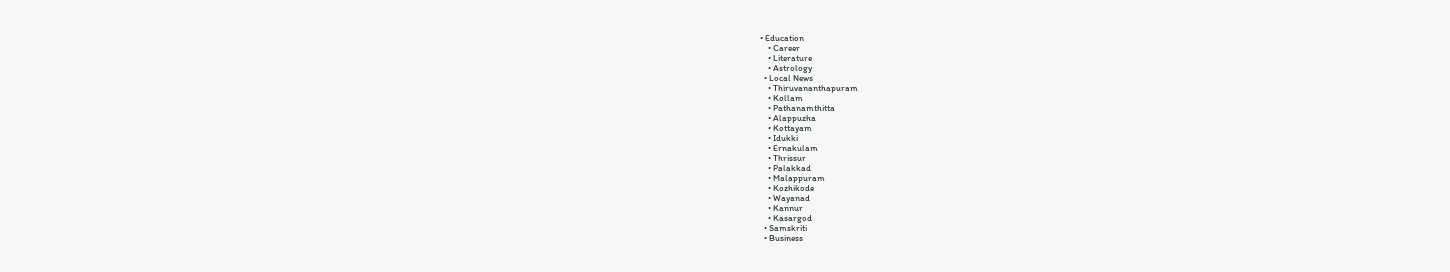• Education
    • Career
    • Literature
    • Astrology
  • Local News
    • Thiruvananthapuram
    • Kollam
    • Pathanamthitta
    • Alappuzha
    • Kottayam
    • Idukki
    • Ernakulam
    • Thrissur
    • Palakkad
    • Malappuram
    • Kozhikode
    • Wayanad
    • Kannur
    • Kasargod
  • Samskriti
  • Business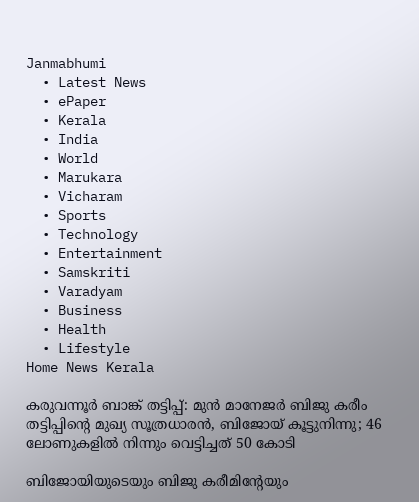Janmabhumi
  • Latest News
  • ePaper
  • Kerala
  • India
  • World
  • Marukara
  • Vicharam
  • Sports
  • Technology
  • Entertainment
  • Samskriti
  • Varadyam
  • Business
  • Health
  • Lifestyle
Home News Kerala

കരുവന്നൂര്‍ ബാങ്ക് തട്ടിപ്പ്: മുന്‍ മാനേജര്‍ ബിജു കരീം തട്ടിപ്പിന്റെ മുഖ്യ സൂത്രധാരന്‍, ബിജോയ് കൂട്ടുനിന്നു; 46 ലോണുകളില്‍ നിന്നും വെട്ടിച്ചത് 50 കോടി

ബിജോയിയുടെയും ബിജു കരീമിന്റേയും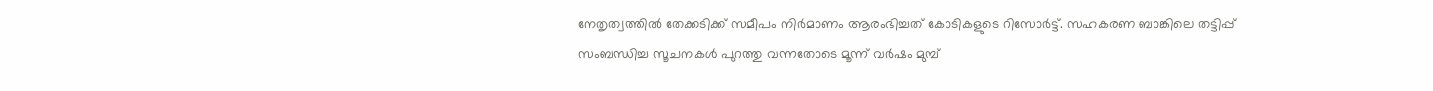നേതൃത്വത്തില്‍ തേക്കടിക്ക് സമീപം നിര്‍മാണം ആരംഭിച്ചത് കോടികളുടെ റിസോര്‍ട്ട്. സഹകരണ ബാങ്കിലെ തട്ടിപ്പ് സംബന്ധിച്ച സൂചനകള്‍ പുറത്തു വന്നതോടെ മൂന്ന് വര്‍ഷം മുമ്പ്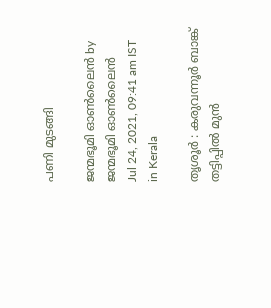പണി മുടങ്ങി

ജന്മഭൂമി ഓണ്‍ലൈന്‍ by ജന്മഭൂമി ഓണ്‍ലൈന്‍
Jul 24, 2021, 09:41 am IST
in Kerala

തൃശൂര്‍ : കരുവന്നൂര്‍ ബാങ്ക് തട്ടിപ്പില്‍ മുന്‍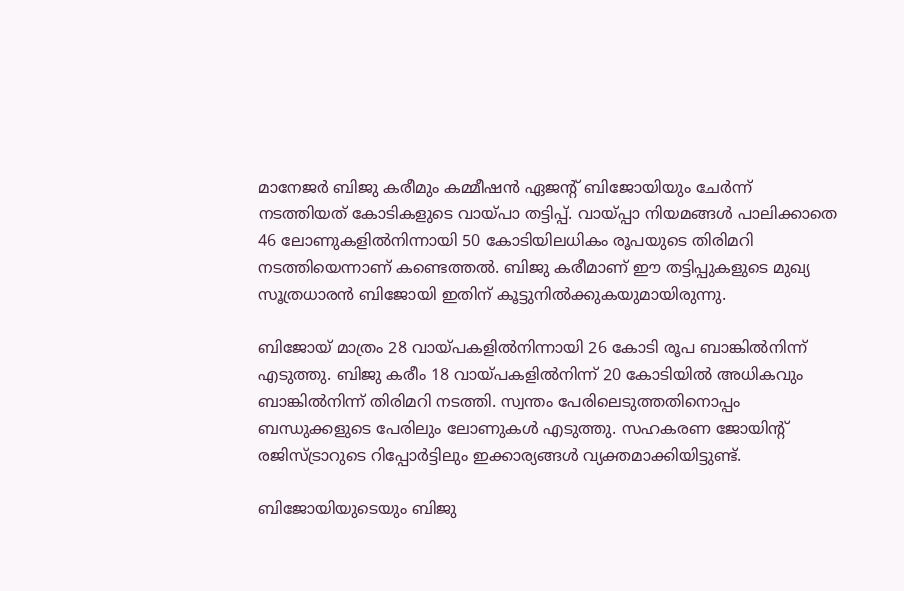മാനേജര്‍ ബിജു കരീമും കമ്മീഷന്‍ ഏജന്റ് ബിജോയിയും ചേര്‍ന്ന് നടത്തിയത് കോടികളുടെ വായ്‌പാ തട്ടിപ്പ്. വായ്‌പ്പാ നിയമങ്ങള്‍ പാലിക്കാതെ 46 ലോണുകളില്‍നിന്നായി 50 കോടിയിലധികം രൂപയുടെ തിരിമറി നടത്തിയെന്നാണ് കണ്ടെത്തല്‍. ബിജു കരീമാണ് ഈ തട്ടിപ്പുകളുടെ മുഖ്യ സൂത്രധാരന്‍ ബിജോയി ഇതിന് കൂട്ടുനില്‍ക്കുകയുമായിരുന്നു.

ബിജോയ് മാത്രം 28 വായ്‌പകളില്‍നിന്നായി 26 കോടി രൂപ ബാങ്കില്‍നിന്ന് എടുത്തു. ബിജു കരീം 18 വായ്‌പകളില്‍നിന്ന് 20 കോടിയില്‍ അധികവും ബാങ്കില്‍നിന്ന് തിരിമറി നടത്തി. സ്വന്തം പേരിലെടുത്തതിനൊപ്പം ബന്ധുക്കളുടെ പേരിലും ലോണുകള്‍ എടുത്തു. സഹകരണ ജോയിന്റ് രജിസ്ട്രാറുടെ റിപ്പോര്‍ട്ടിലും ഇക്കാര്യങ്ങള്‍ വ്യക്തമാക്കിയിട്ടുണ്ട്.

ബിജോയിയുടെയും ബിജു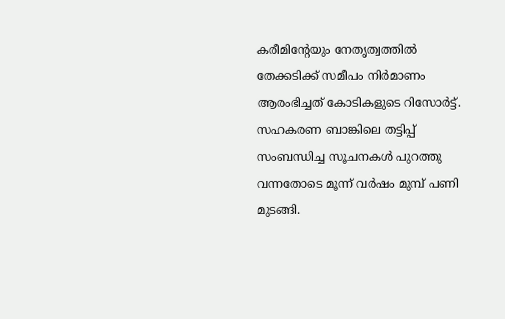കരീമിന്റേയും നേതൃത്വത്തില്‍ തേക്കടിക്ക് സമീപം നിര്‍മാണം ആരംഭിച്ചത് കോടികളുടെ റിസോര്‍ട്ട്. സഹകരണ ബാങ്കിലെ തട്ടിപ്പ് സംബന്ധിച്ച സൂചനകള്‍ പുറത്തു വന്നതോടെ മൂന്ന് വര്‍ഷം മുമ്പ് പണി മുടങ്ങി.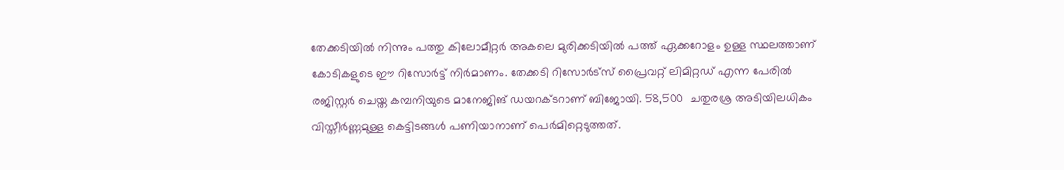തേക്കടിയില്‍ നിന്നും പത്തു കിലോമീറ്റര്‍ അകലെ മുരിക്കടിയില്‍ പത്ത് ഏക്കറോളം ഉള്ള സ്ഥലത്താണ് കോടികളുടെ ഈ റിസോര്‍ട്ട് നിര്‍മാണം. തേക്കടി റിസോര്‍ട്‌സ് പ്രൈവറ്റ് ലിമിറ്റഡ് എന്ന പേരില്‍ രജിസ്റ്റര്‍ ചെയ്ത കമ്പനിയുടെ മാനേജിങ് ഡയറക്ടറാണ് ബിജോയി. 58,500  ചതുരശ്ര അടിയിലധികം വിസ്തീര്‍ണ്ണമുള്ള കെട്ടിടങ്ങള്‍ പണിയാനാണ് പെര്‍മിറ്റെടുത്തത്.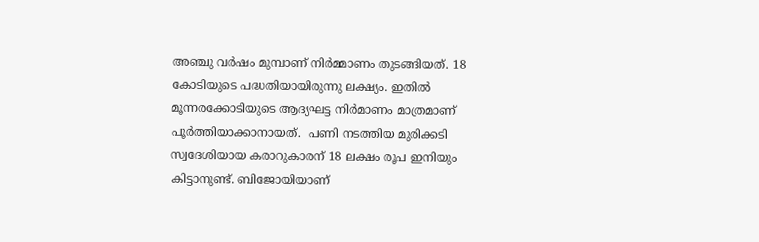അഞ്ചു വര്‍ഷം മുമ്പാണ് നിര്‍മ്മാണം തുടങ്ങിയത്. 18 കോടിയുടെ പദ്ധതിയായിരുന്നു ലക്ഷ്യം. ഇതില്‍ മൂന്നരക്കോടിയുടെ ആദ്യഘട്ട നിര്‍മാണം മാത്രമാണ് പൂര്‍ത്തിയാക്കാനായത്.  പണി നടത്തിയ മുരിക്കടി സ്വദേശിയായ കരാറുകാരന് 18 ലക്ഷം രൂപ ഇനിയും കിട്ടാനുണ്ട്. ബിജോയിയാണ്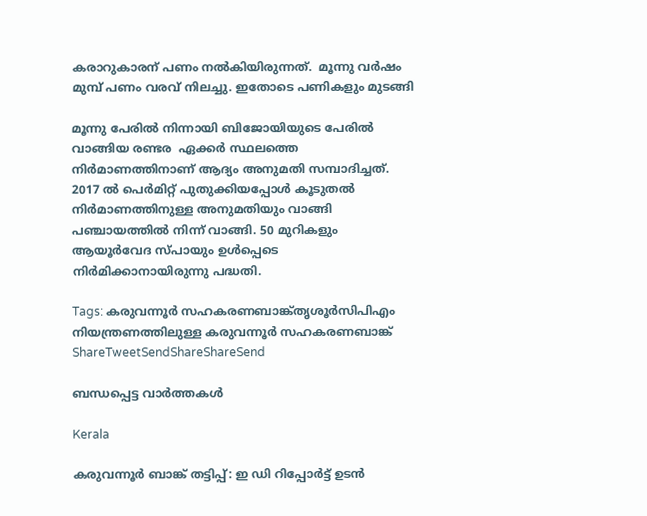കരാറുകാരന് പണം നല്‍കിയിരുന്നത്.  മൂന്നു വര്‍ഷം മുമ്പ് പണം വരവ് നിലച്ചു. ഇതോടെ പണികളും മുടങ്ങി

മൂന്നു പേരില്‍ നിന്നായി ബിജോയിയുടെ പേരില്‍ വാങ്ങിയ രണ്ടര  ഏക്കര്‍ സ്ഥലത്തെ നിര്‍മാണത്തിനാണ് ആദ്യം അനുമതി സമ്പാദിച്ചത്. 2017 ല്‍ പെര്‍മിറ്റ് പുതുക്കിയപ്പോള്‍ കൂടുതല്‍ നിര്‍മാണത്തിനുള്ള അനുമതിയും വാങ്ങി പഞ്ചായത്തില്‍ നിന്ന് വാങ്ങി. 50 മുറികളും ആയൂര്‍വേദ സ്പായും ഉള്‍പ്പെടെ നിര്‍മിക്കാനായിരുന്നു പദ്ധതി.

Tags: കരുവന്നൂര്‍ സഹകരണബാങ്ക്തൃശൂര്‍സിപിഎം നിയന്ത്രണത്തിലുള്ള കരുവന്നൂര്‍ സഹകരണബാങ്ക്
ShareTweetSendShareShareSend

ബന്ധപ്പെട്ട വാര്‍ത്തകള്‍

Kerala

കരുവന്നൂര്‍ ബാങ്ക് തട്ടിപ്പ്: ഇ ഡി റിപ്പോര്‍ട്ട് ഉടന്‍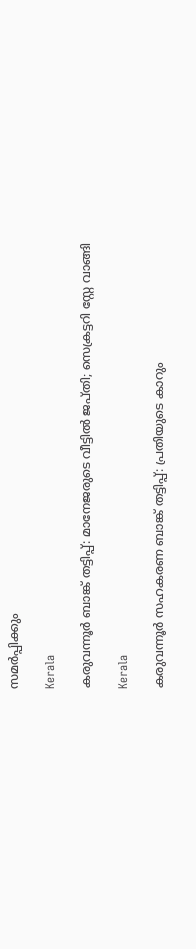സമര്‍പ്പിക്കും

Kerala

കരുവന്നൂര്‍ ബാങ്ക് തട്ടിപ്പ്: മാനേജരുടെ വീട്ടില്‍ ജപ്തി; സെക്രട്ടറി സ്റ്റേ വാങ്ങി

Kerala

കരുവന്നൂര്‍ സഹകരണ ബാങ്ക് തട്ടിപ്പ്: പ്രതിയുടെ കാറും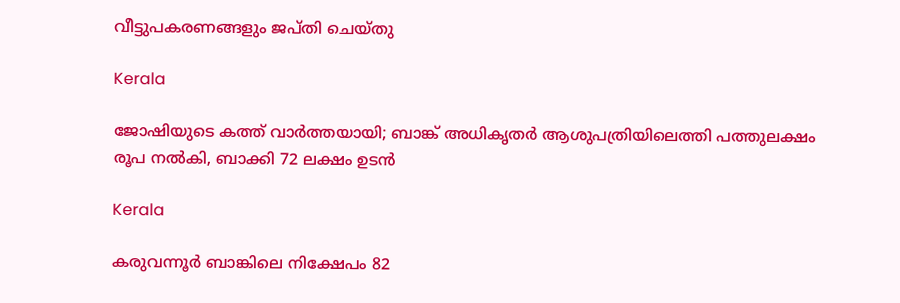വീട്ടുപകരണങ്ങളും ജപ്തി ചെയ്തു

Kerala

ജോഷിയുടെ കത്ത് വാർത്തയായി; ബാങ്ക് അധികൃതർ ആശുപത്രിയിലെത്തി പത്തുലക്ഷം രൂപ നല്‍കി, ബാക്കി 72 ലക്ഷം ഉടന്‍

Kerala

കരുവന്നൂര്‍ ബാങ്കിലെ നിക്ഷേപം 82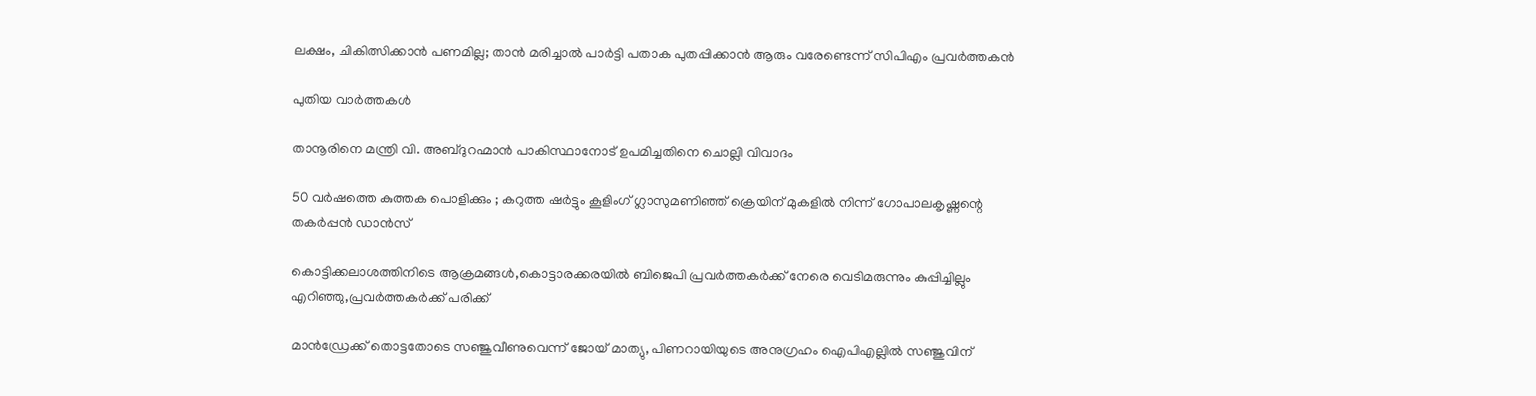ലക്ഷം, ചികിത്സിക്കാന്‍ പണമില്ല; താന്‍ മരിച്ചാല്‍ പാര്‍ട്ടി പതാക പുതപ്പിക്കാന്‍ ആരും വരേണ്ടെന്ന് സിപിഎം പ്രവര്‍ത്തകന്‍

പുതിയ വാര്‍ത്തകള്‍

താനൂരിനെ മന്ത്രി വി. അബ്ദുറഹ്മാന്‍ പാകിസ്ഥാനോട് ഉപമിച്ചതിനെ ചൊല്ലി വിവാദം

50 വർഷത്തെ കുത്തക പൊളിക്കും ; കറുത്ത ഷർട്ടും കൂളിംഗ് ഗ്ലാസുമണിഞ്ഞ് ക്രെയിന് മുകളിൽ നിന്ന് ഗോപാലകൃഷ്ണന്റെ തകർപ്പൻ ഡാൻസ്

കൊട്ടിക്കലാശത്തിനിടെ ആക്രമങ്ങള്‍,കൊട്ടാരക്കരയില്‍ ബിജെപി പ്രവര്‍ത്തകര്‍ക്ക് നേരെ വെടിമരുന്നും കുപ്പിച്ചില്ലും എറിഞ്ഞു,പ്രവര്‍ത്തകര്‍ക്ക് പരിക്ക്

മാന്‍ഡ്രേക്ക് തൊട്ടതോടെ സഞ്ജുവീണുവെന്ന് ജോയ് മാത്യു, പിണറായിയുടെ അനുഗ്രഹം ഐപിഎല്ലില്‍ സഞ്ജുവിന്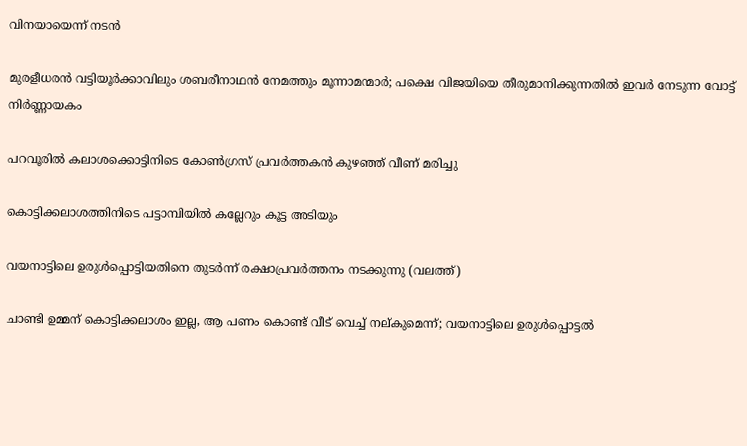വിനയായെന്ന് നടന്‍

മുരളീധരന്‍ വട്ടിയൂര്‍ക്കാവിലും ശബരീനാഥന്‍ നേമത്തും മൂന്നാമന്മാര്‍; പക്ഷെ വിജയിയെ തീരുമാനിക്കുന്നതില്‍ ഇവര്‍ നേടുന്ന വോട്ട് നിര്‍ണ്ണായകം

പറവൂരില്‍ കലാശക്കൊട്ടിനിടെ കോണ്‍ഗ്രസ് പ്രവര്‍ത്തകന്‍ കുഴഞ്ഞ് വീണ് മരിച്ചു

കൊട്ടിക്കലാശത്തിനിടെ പട്ടാമ്പിയില്‍ കല്ലേറും കൂട്ട അടിയും

വയനാട്ടിലെ ഉരുള്‍പ്പൊട്ടിയതിനെ തുടര്‍ന്ന് രക്ഷാപ്രവര്‍ത്തനം നടക്കുന്നു (വലത്ത്)

ചാണ്ടി ഉമ്മന് കൊട്ടിക്കലാശം ഇല്ല, ആ പണം കൊണ്ട് വീട് വെച്ച് നല്കുമെന്ന്; വയനാട്ടിലെ ഉരുള്‍പ്പൊട്ടല്‍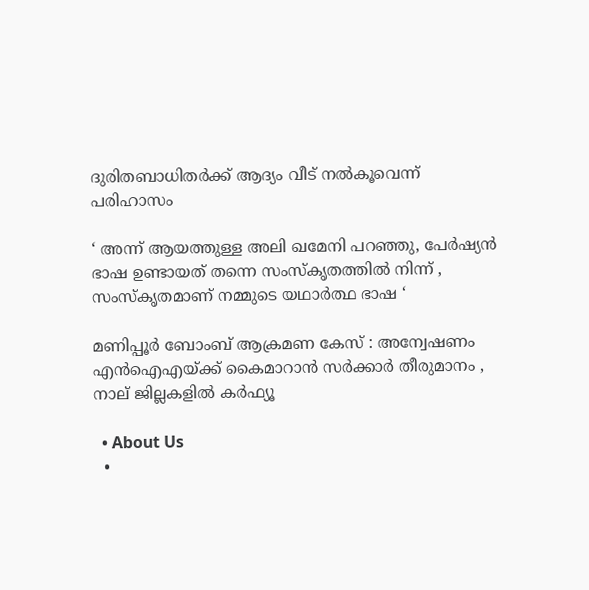ദുരിതബാധിതര്‍ക്ക് ആദ്യം വീട് നല്‍കൂവെന്ന് പരിഹാസം

‘ അന്ന് ആയത്തുള്ള അലി ഖമേനി പറഞ്ഞു, പേർഷ്യൻ ഭാഷ ഉണ്ടായത് തന്നെ സംസ്കൃതത്തിൽ നിന്ന് , സംസ്കൃതമാണ് നമ്മുടെ യഥാർത്ഥ ഭാഷ ‘

മണിപ്പൂർ ബോംബ് ആക്രമണ കേസ് : അന്വേഷണം എൻ‌ഐ‌എയ്‌ക്ക് കൈമാറാൻ സർക്കാർ തീരുമാനം , നാല് ജില്ലകളിൽ കർഫ്യൂ

  • About Us
  •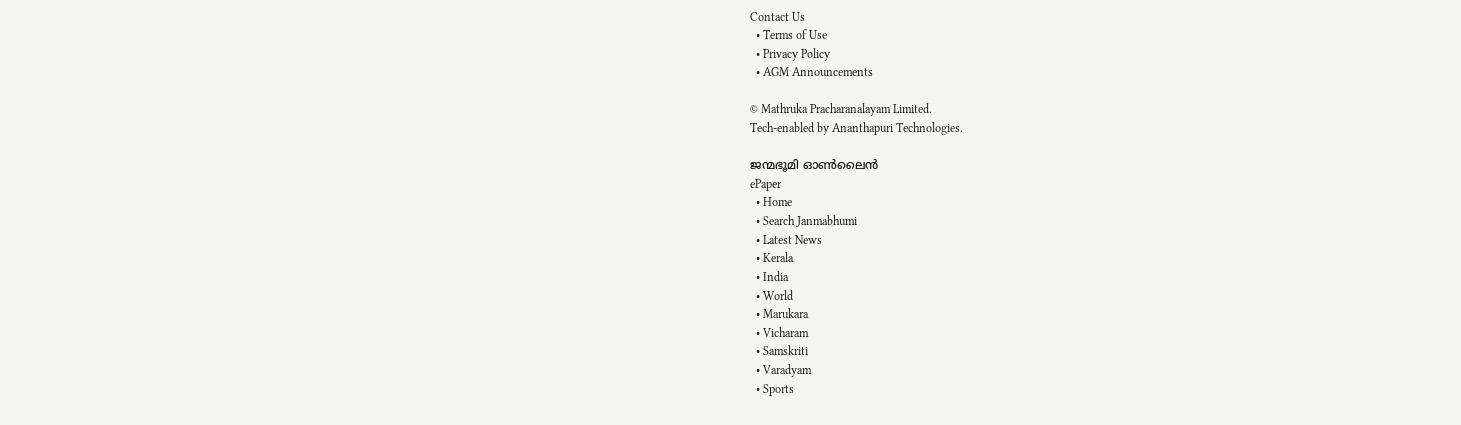Contact Us
  • Terms of Use
  • Privacy Policy
  • AGM Announcements

© Mathruka Pracharanalayam Limited.
Tech-enabled by Ananthapuri Technologies.

ജന്മഭൂമി ഓണ്‍ലൈന്‍
ePaper
  • Home
  • Search Janmabhumi
  • Latest News
  • Kerala
  • India
  • World
  • Marukara
  • Vicharam
  • Samskriti
  • Varadyam
  • Sports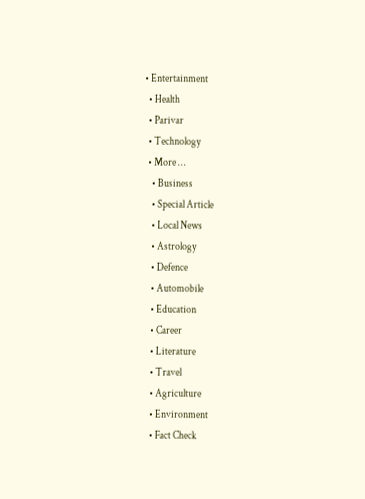• Entertainment
  • Health
  • Parivar
  • Technology
  • More …
    • Business
    • Special Article
    • Local News
    • Astrology
    • Defence
    • Automobile
    • Education
    • Career
    • Literature
    • Travel
    • Agriculture
    • Environment
    • Fact Check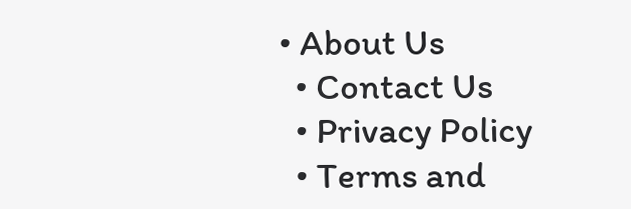• About Us
  • Contact Us
  • Privacy Policy
  • Terms and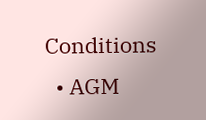Conditions
  • AGM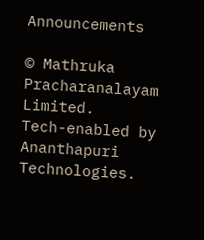Announcements

© Mathruka Pracharanalayam Limited.
Tech-enabled by Ananthapuri Technologies.